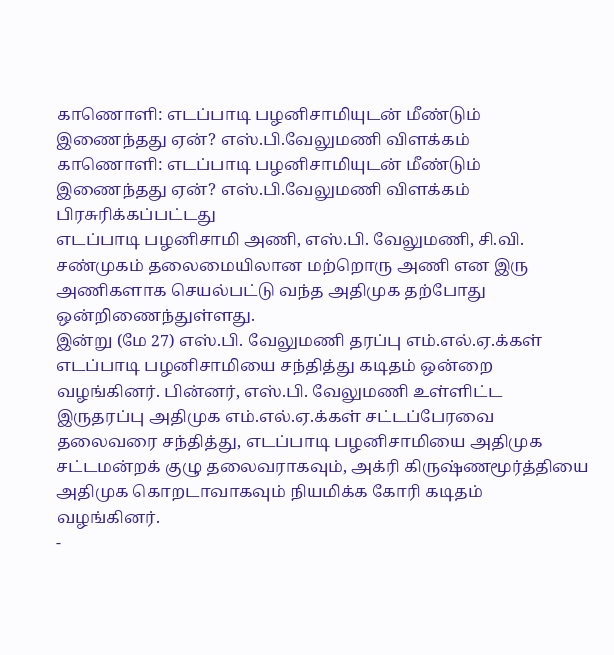காணொளி: எடப்பாடி பழனிசாமியுடன் மீண்டும் இணைந்தது ஏன்? எஸ்.பி.வேலுமணி விளக்கம்
காணொளி: எடப்பாடி பழனிசாமியுடன் மீண்டும் இணைந்தது ஏன்? எஸ்.பி.வேலுமணி விளக்கம்
பிரசுரிக்கப்பட்டது
எடப்பாடி பழனிசாமி அணி, எஸ்.பி. வேலுமணி, சி.வி. சண்முகம் தலைமையிலான மற்றொரு அணி என இரு அணிகளாக செயல்பட்டு வந்த அதிமுக தற்போது ஒன்றிணைந்துள்ளது.
இன்று (மே 27) எஸ்.பி. வேலுமணி தரப்பு எம்.எல்.ஏ.க்கள் எடப்பாடி பழனிசாமியை சந்தித்து கடிதம் ஒன்றை வழங்கினர். பின்னர், எஸ்.பி. வேலுமணி உள்ளிட்ட இருதரப்பு அதிமுக எம்.எல்.ஏ.க்கள் சட்டப்பேரவை தலைவரை சந்தித்து, எடப்பாடி பழனிசாமியை அதிமுக சட்டமன்றக் குழு தலைவராகவும், அக்ரி கிருஷ்ணமூர்த்தியை அதிமுக கொறடாவாகவும் நியமிக்க கோரி கடிதம் வழங்கினர்.
-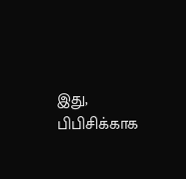இது, பிபிசிக்காக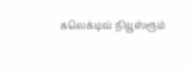கலெக்டிவ் நியூஸ்ரூம்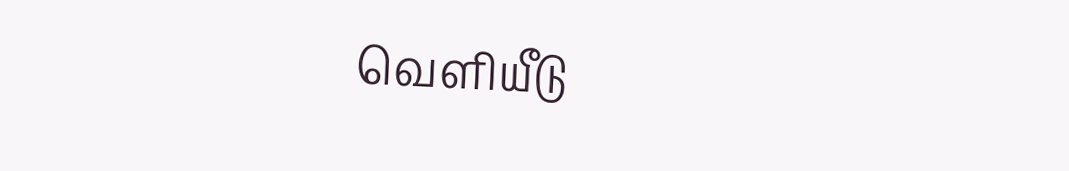வெளியீடு